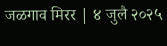जळगाव मिरर | ४ जुलै २०२५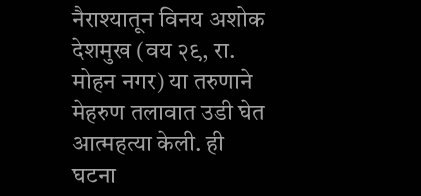नैराश्यातून विनय अशोक देशमुख (वय २९, रा. मोहन नगर) या तरुणाने मेहरुण तलावात उडी घेत आत्महत्या केली. ही घटना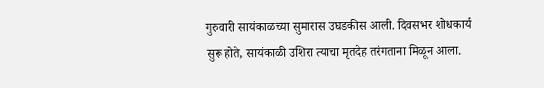गुरुवारी सायंकाळच्या सुमारास उघडकीस आली. दिवसभर शोधकार्य सुरू होते, सायंकाळी उशिरा त्याचा मृतदेह तरंगताना मिळून आला.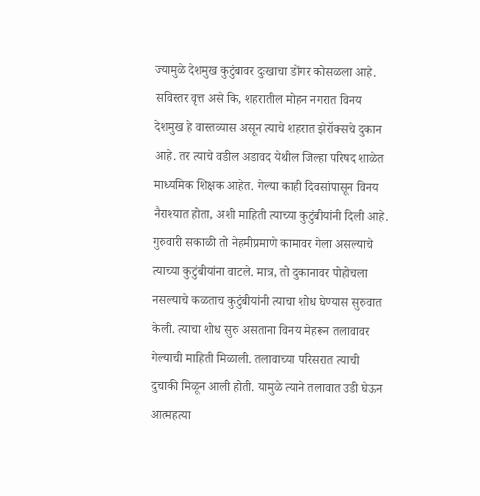ज्यामुळे देशमुख कुटुंबावर दुःखाचा डोंगर कोसळला आहे.
सविस्तर वृत्त असे कि, शहरातील मोहन नगरात विनय देशमुख हे वास्तव्यास असून त्याचे शहरात झेरॉक्सचे दुकान आहे. तर त्याचे वडील अडावद येथील जिल्हा परिषद शाळेत माध्यमिक शिक्षक आहेत. गेल्या काही दिवसांपासून विनय नैराश्यात होता, अशी माहिती त्याच्या कुटुंबीयांनी दिली आहे. गुरुवारी सकाळी तो नेहमीप्रमाणे कामावर गेला असल्याचे त्याच्या कुटुंबीयांना वाटले. मात्र, तो दुकानावर पोहोचला नसल्याचे कळताच कुटुंबीयांनी त्याचा शोध घेण्यास सुरुवात केली. त्याचा शोध सुरु असताना विनय मेहरून तलावावर गेल्याची माहिती मिळाली. तलावाच्या परिसरात त्याची दुचाकी मिळून आली होती. यामुळे त्याने तलावात उडी घेऊन आत्महत्या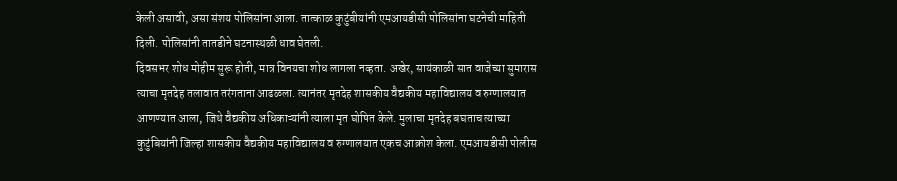केली असावी, असा संशय पोलिसांना आला. तात्काळ कुटुंबीयांनी एमआयडीसी पोलिसांना घटनेची माहिती दिली. पोलिसांनी तातडीने घटनास्थळी धाव घेतली.
दिवसभर शोध मोहीम सुरू होती, मात्र विनयचा शोध लागला नव्हता. अखेर, सायंकाळी सात वाजेच्या सुमारास त्याचा मृतदेह तलावात तरंगताना आढळला. त्यानंतर मृतदेह शासकीय वैद्यकीय महाविद्यालय व रुग्णालयात आणण्यात आला, जिथे वैद्यकीय अधिकाऱ्यांनी त्याला मृत घोषित केले. मुलाचा मृतदेह बघताच त्याच्या कुटुंबियांनी जिल्हा शासकीय वैद्यकीय महाविद्यालय व रुग्णालयात एकच आक्रोश केला. एमआयडीसी पोलीस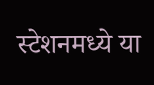स्टेशनमध्ये या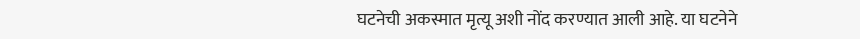घटनेची अकस्मात मृत्यू अशी नोंद करण्यात आली आहे. या घटनेने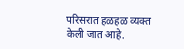परिसरात हळहळ व्यक्त केली जात आहे.